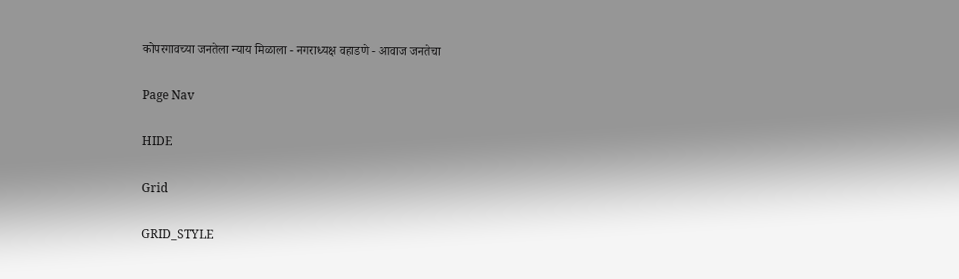कोपरगावच्या जनतेला न्याय मिळाला - नगराध्यक्ष वहाडणे - आवाज जनतेचा

Page Nav

HIDE

Grid

GRID_STYLE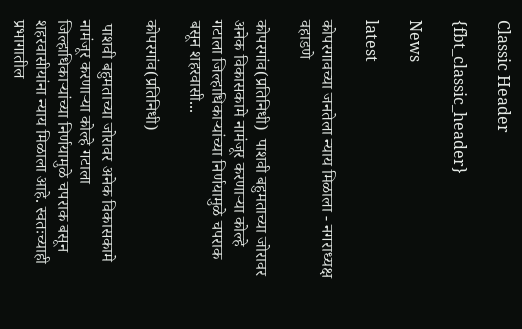Classic Header

{fbt_classic_header}

News

latest

कोपरगावच्या जनतेला न्याय मिळाला - नगराध्यक्ष वहाडणे

कोपरगांव(प्रतिनिधी)  पाशवी बहुमताच्या जोरावर अनेक विकासकामे नामंजूर करणाऱ्या कोल्हे गटाला जिल्हाधिकाऱ्यांच्या निर्णयामुळे चपराक बसून शहरवासी...

कोपरगांव(प्रतिनिधी)

 पाशवी बहुमताच्या जोरावर अनेक विकासकामे नामंजूर करणाऱ्या कोल्हे गटाला जिल्हाधिकाऱ्यांच्या निर्णयामुळे चपराक बसून शहरवासीयांना न्याय मिळाला आहे. स्वतःच्याही प्रभागातील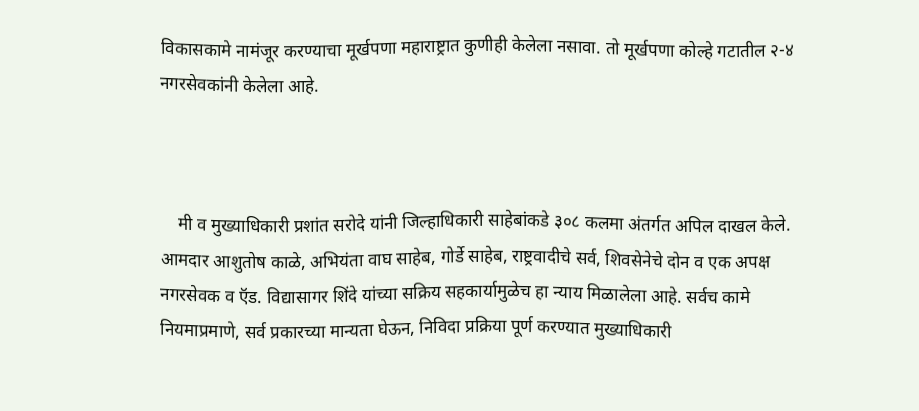विकासकामे नामंजूर करण्याचा मूर्खपणा महाराष्ट्रात कुणीही केलेला नसावा. तो मूर्खपणा कोल्हे गटातील २-४ नगरसेवकांनी केलेला आहे.



    मी व मुख्याधिकारी प्रशांत सरोदे यांनी जिल्हाधिकारी साहेबांकडे ३०८ कलमा अंतर्गत अपिल दाखल केले. आमदार आशुतोष काळे, अभियंता वाघ साहेब, गोर्डे साहेब, राष्ट्रवादीचे सर्व, शिवसेनेचे दोन व एक अपक्ष नगरसेवक व ऍड. विद्यासागर शिंदे यांच्या सक्रिय सहकार्यामुळेच हा न्याय मिळालेला आहे. सर्वच कामे नियमाप्रमाणे, सर्व प्रकारच्या मान्यता घेऊन, निविदा प्रक्रिया पूर्ण करण्यात मुख्याधिकारी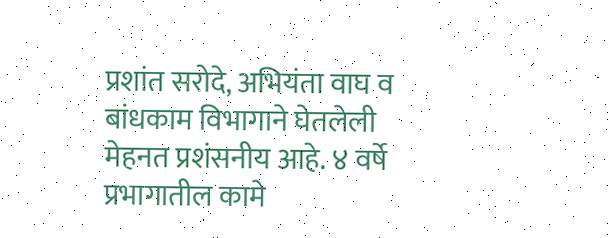प्रशांत सरोदे, अभियंता वाघ व बांधकाम विभागाने घेतलेली मेहनत प्रशंसनीय आहे. ४ वर्षे प्रभागातील कामे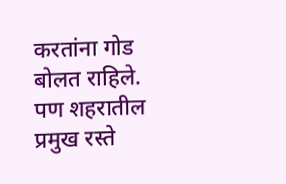करतांना गोड  बोलत राहिले. पण शहरातील प्रमुख रस्ते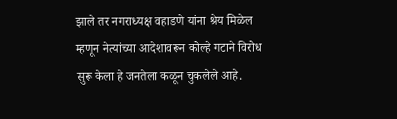झाले तर नगराध्यक्ष वहाडणे यांना श्रेय मिळेल म्हणून नेत्यांच्या आदेशावरून कोल्हे गटाने विरोध सुरू केला हे जनतेला कळून चुकलेले आहे.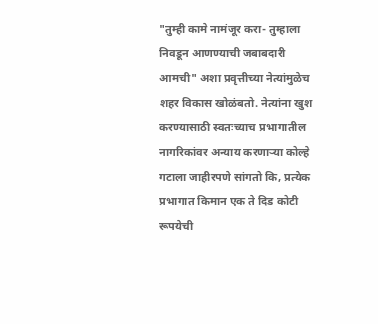"तुम्ही कामे नामंजूर करा- तुम्हाला निवडून आणण्याची जबाबदारी आमची" अशा प्रवृत्तीच्या नेत्यांमुळेच शहर विकास खोळंबतो. नेत्यांना खुश करण्यासाठी स्वतःच्याच प्रभागातील नागरिकांवर अन्याय करणाऱ्या कोल्हे गटाला जाहीरपणे सांगतो कि, प्रत्येक प्रभागात किमान एक ते दिड कोटी रूपयेची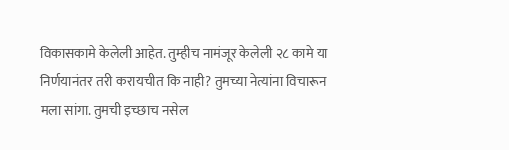विकासकामे केलेली आहेत. तुम्हीच नामंजूर केलेली २८ कामे या निर्णयानंतर तरी करायचीत कि नाही? तुमच्या नेत्यांना विचारून मला सांगा. तुमची इच्छाच नसेल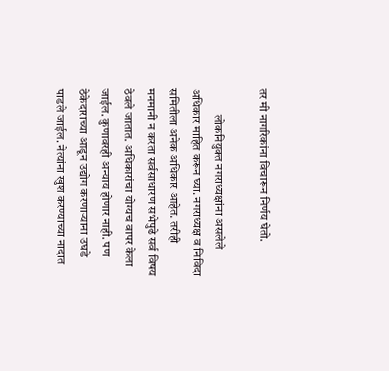तर मी नागरिकांना विचारून निर्णय घेतो.

           लोकनियुक्त नगराध्यक्षांना असलेले अधिकार माहित करून घ्या. नगराध्यक्ष व निविदा समितीला अनेक अधिकार आहेत. तरीही मनमानी न करता सर्वसाधारण सभेपुढे सर्व विषय ठेवले जातात. अधिकारांचा योग्यच वापर केला जाईल. कुणावरही अन्याय होणार नाही. पण ठेकेदाराच्या आडून उद्योग करणाऱ्याना उघडे पाडले जाईल. नेत्यांना खुश करण्याच्या नादात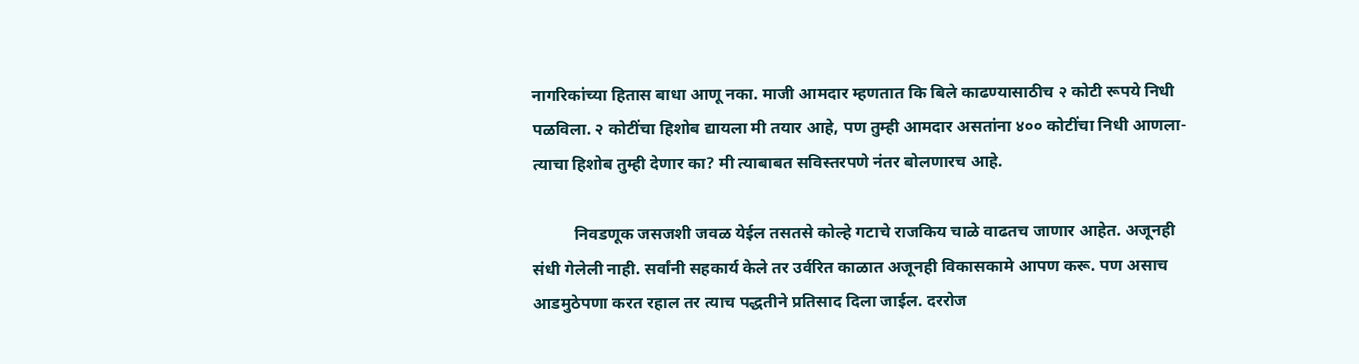नागरिकांच्या हितास बाधा आणू नका. माजी आमदार म्हणतात कि बिले काढण्यासाठीच २ कोटी रूपये निधी पळविला. २ कोटींचा हिशोब द्यायला मी तयार आहे, पण तुम्ही आमदार असतांना ४०० कोटींचा निधी आणला-त्याचा हिशोब तुम्ही देणार का? मी त्याबाबत सविस्तरपणे नंतर बोलणारच आहे.

          निवडणूक जसजशी जवळ येईल तसतसे कोल्हे गटाचे राजकिय चाळे वाढतच जाणार आहेत. अजूनही संधी गेलेली नाही. सर्वांनी सहकार्य केले तर उर्वरित काळात अजूनही विकासकामे आपण करू. पण असाच आडमुठेपणा करत रहाल तर त्याच पद्धतीने प्रतिसाद दिला जाईल. दररोज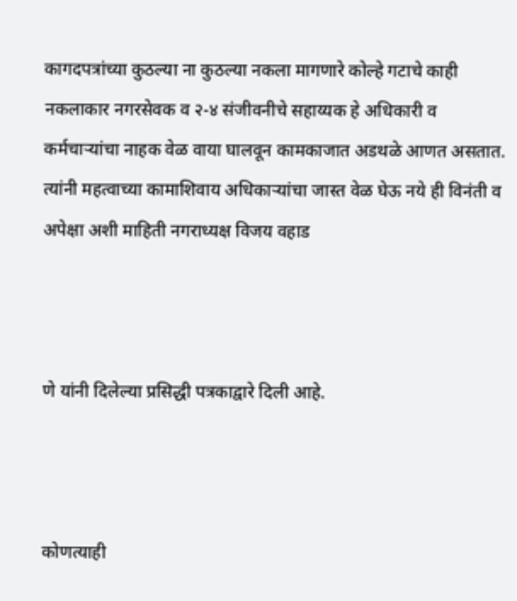कागदपत्रांच्या कुठल्या ना कुठल्या नकला मागणारे कोल्हे गटाचे काही नकलाकार नगरसेवक व २-४ संजीवनीचे सहाय्यक हे अधिकारी व कर्मचाऱ्यांचा नाहक वेळ वाया घालवून कामकाजात अडथळे आणत असतात. त्यांनी महत्वाच्या कामाशिवाय अधिकाऱ्यांचा जास्त वेळ घेऊ नये ही विनंती व अपेक्षा अशी माहिती नगराध्यक्ष विजय वहाड



णे यांनी दिलेल्या प्रसिद्धी पत्रकाद्वारे दिली आहे.



कोणत्याही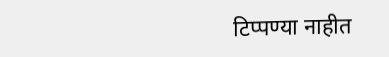टिप्पण्‍या नाहीत